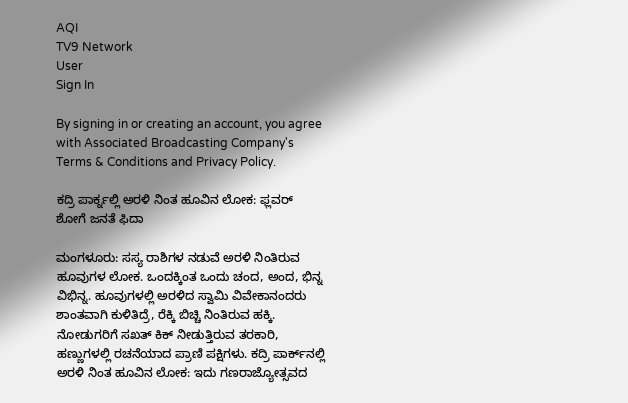AQI
TV9 Network
User
Sign In

By signing in or creating an account, you agree with Associated Broadcasting Company's Terms & Conditions and Privacy Policy.

ಕದ್ರಿ ಪಾರ್ಕ್ನಲ್ಲಿ ಅರಳಿ ನಿಂತ ಹೂವಿನ ಲೋಕ: ಫ್ಲವರ್ ಶೋಗೆ ಜನತೆ ಫಿದಾ

ಮಂಗಳೂರು: ಸಸ್ಯ ರಾಶಿಗಳ ನಡುವೆ ಅರಳಿ ನಿಂತಿರುವ ಹೂವುಗಳ ಲೋಕ. ಒಂದಕ್ಕಿಂತ ಒಂದು ಚಂದ, ಅಂದ, ಭಿನ್ನ ವಿಭಿನ್ನ. ಹೂವುಗಳಲ್ಲಿ ಅರಳಿದ ಸ್ವಾಮಿ ವಿವೇಕಾನಂದರು ಶಾಂತವಾಗಿ ಕುಳಿತಿದ್ರೆ, ರೆಕ್ಕಿ ಬಿಚ್ಚಿ ನಿಂತಿರುವ ಹಕ್ಕಿ. ನೋಡುಗರಿಗೆ ಸಖತ್ ಕಿಕ್ ನೀಡುತ್ತಿರುವ ತರಕಾರಿ, ಹಣ್ಣುಗಳಲ್ಲಿ ರಚನೆಯಾದ ಪ್ರಾಣಿ ಪಕ್ಷಿಗಳು. ಕದ್ರಿ ಪಾರ್ಕ್‌ನಲ್ಲಿ ಅರಳಿ ನಿಂತ ಹೂವಿನ ಲೋಕ: ಇದು ಗಣರಾಜ್ಯೋತ್ಸವದ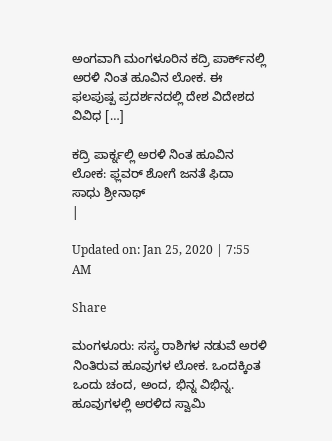ಅಂಗವಾಗಿ ಮಂಗಳೂರಿನ ಕದ್ರಿ ಪಾರ್ಕ್‌ನಲ್ಲಿ ಅರಳಿ ನಿಂತ ಹೂವಿನ ಲೋಕ. ಈ ಫಲಪುಷ್ಪ ಪ್ರದರ್ಶನದಲ್ಲಿ ದೇಶ ವಿದೇಶದ ವಿವಿಧ […]

ಕದ್ರಿ ಪಾರ್ಕ್ನಲ್ಲಿ ಅರಳಿ ನಿಂತ ಹೂವಿನ ಲೋಕ: ಫ್ಲವರ್ ಶೋಗೆ ಜನತೆ ಫಿದಾ
ಸಾಧು ಶ್ರೀನಾಥ್
|

Updated on: Jan 25, 2020 | 7:55 AM

Share

ಮಂಗಳೂರು: ಸಸ್ಯ ರಾಶಿಗಳ ನಡುವೆ ಅರಳಿ ನಿಂತಿರುವ ಹೂವುಗಳ ಲೋಕ. ಒಂದಕ್ಕಿಂತ ಒಂದು ಚಂದ, ಅಂದ, ಭಿನ್ನ ವಿಭಿನ್ನ. ಹೂವುಗಳಲ್ಲಿ ಅರಳಿದ ಸ್ವಾಮಿ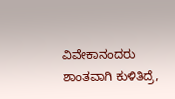ವಿವೇಕಾನಂದರು ಶಾಂತವಾಗಿ ಕುಳಿತಿದ್ರೆ,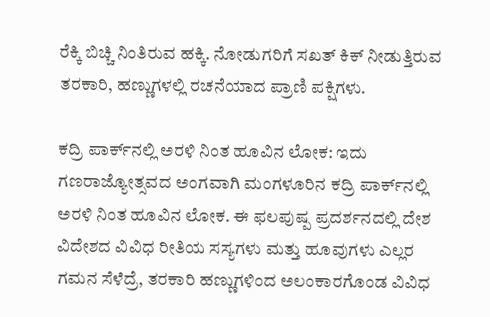ರೆಕ್ಕಿ ಬಿಚ್ಚಿ ನಿಂತಿರುವ ಹಕ್ಕಿ. ನೋಡುಗರಿಗೆ ಸಖತ್ ಕಿಕ್ ನೀಡುತ್ತಿರುವ ತರಕಾರಿ, ಹಣ್ಣುಗಳಲ್ಲಿ ರಚನೆಯಾದ ಪ್ರಾಣಿ ಪಕ್ಷಿಗಳು.

ಕದ್ರಿ ಪಾರ್ಕ್‌ನಲ್ಲಿ ಅರಳಿ ನಿಂತ ಹೂವಿನ ಲೋಕ: ಇದು ಗಣರಾಜ್ಯೋತ್ಸವದ ಅಂಗವಾಗಿ ಮಂಗಳೂರಿನ ಕದ್ರಿ ಪಾರ್ಕ್‌ನಲ್ಲಿ ಅರಳಿ ನಿಂತ ಹೂವಿನ ಲೋಕ. ಈ ಫಲಪುಷ್ಪ ಪ್ರದರ್ಶನದಲ್ಲಿ ದೇಶ ವಿದೇಶದ ವಿವಿಧ ರೀತಿಯ ಸಸ್ಯಗಳು ಮತ್ತು ಹೂವುಗಳು ಎಲ್ಲರ ಗಮನ ಸೆಳೆದ್ರೆ, ತರಕಾರಿ ಹಣ್ಣುಗಳಿಂದ ಅಲಂಕಾರಗೊಂಡ ವಿವಿಧ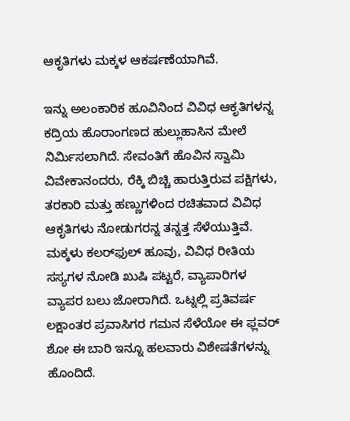ಆಕೃತಿಗಳು ಮಕ್ಕಳ ಆಕರ್ಷಣೆಯಾಗಿವೆ.

ಇನ್ನು ಅಲಂಕಾರಿಕ ಹೂವಿನಿಂದ ವಿವಿಧ ಆಕೃತಿಗಳನ್ನ ಕದ್ರಿಯ ಹೊರಾಂಗಣದ ಹುಲ್ಲುಹಾಸಿನ ಮೇಲೆ ನಿರ್ಮಿಸಲಾಗಿದೆ. ಸೇವಂತಿಗೆ ಹೊವಿನ ಸ್ವಾಮಿ ವಿವೇಕಾನಂದರು, ರೆಕ್ಕಿ ಬಿಚ್ಚಿ ಹಾರುತ್ತಿರುವ ಪಕ್ಷಿಗಳು, ತರಕಾರಿ ಮತ್ತು ಹಣ್ಣುಗಳಿಂದ ರಚಿತವಾದ ವಿವಿಧ ಆಕೃತಿಗಳು ನೋಡುಗರನ್ನ ತನ್ನತ್ತ ಸೆಳೆಯುತ್ತಿವೆ. ಮಕ್ಕಳು ಕಲರ್‌ಫುಲ್ ಹೂವು, ವಿವಿಧ ರೀತಿಯ ಸಸ್ಯಗಳ ನೋಡಿ ಖುಷಿ ಪಟ್ಟರೆ, ವ್ಯಾಪಾರಿಗಳ ವ್ಯಾಪರ ಬಲು ಜೋರಾಗಿದೆ. ಒಟ್ನಲ್ಲಿ ಪ್ರತಿವರ್ಷ ಲಕ್ಷಾಂತರ ಪ್ರವಾಸಿಗರ ಗಮನ ಸೆಳೆಯೋ ಈ ಫ್ಲವರ್ ಶೋ ಈ ಬಾರಿ ಇನ್ನೂ ಹಲವಾರು ವಿಶೇಷತೆಗಳನ್ನು ಹೊಂದಿದೆ.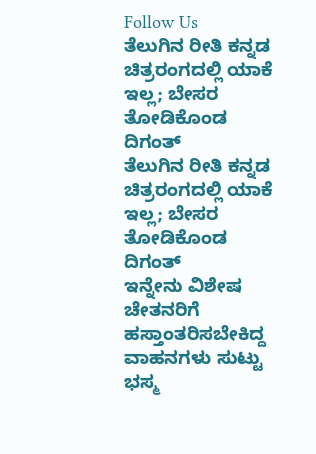Follow Us
ತೆಲುಗಿನ ರೀತಿ ಕನ್ನಡ ಚಿತ್ರರಂಗದಲ್ಲಿ ಯಾಕೆ ಇಲ್ಲ; ಬೇಸರ ತೋಡಿಕೊಂಡ ದಿಗಂತ್
ತೆಲುಗಿನ ರೀತಿ ಕನ್ನಡ ಚಿತ್ರರಂಗದಲ್ಲಿ ಯಾಕೆ ಇಲ್ಲ; ಬೇಸರ ತೋಡಿಕೊಂಡ ದಿಗಂತ್
ಇನ್ನೇನು ವಿಶೇಷ ಚೇತನರಿಗೆ ಹಸ್ತಾಂತರಿಸಬೇಕಿದ್ದ ವಾಹನಗಳು ಸುಟ್ಟು ಭಸ್ಮ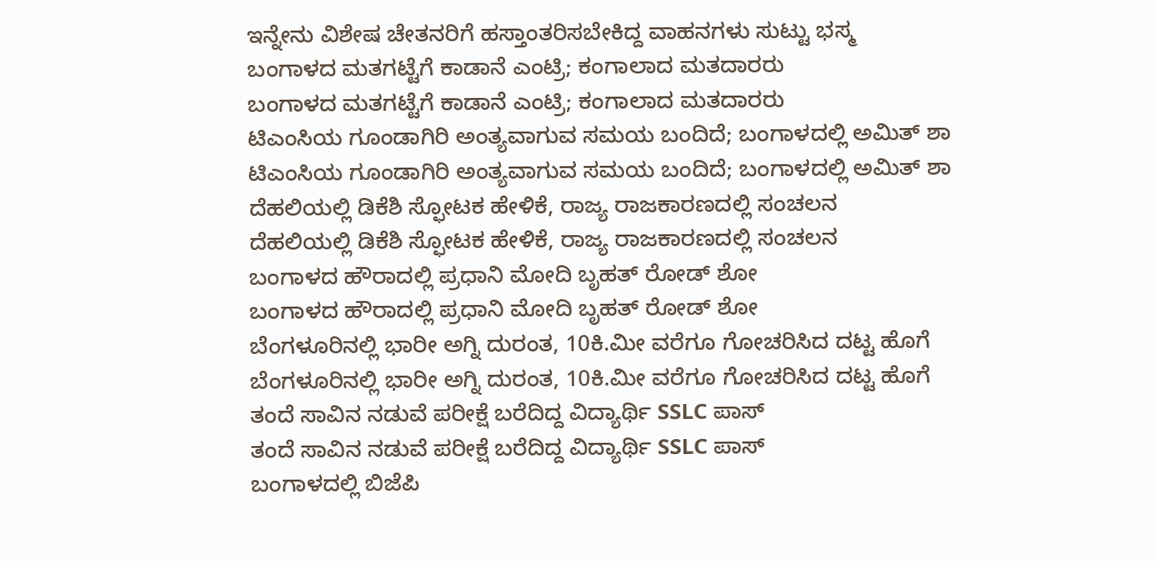ಇನ್ನೇನು ವಿಶೇಷ ಚೇತನರಿಗೆ ಹಸ್ತಾಂತರಿಸಬೇಕಿದ್ದ ವಾಹನಗಳು ಸುಟ್ಟು ಭಸ್ಮ
ಬಂಗಾಳದ ಮತಗಟ್ಟೆಗೆ ಕಾಡಾನೆ ಎಂಟ್ರಿ; ಕಂಗಾಲಾದ ಮತದಾರರು
ಬಂಗಾಳದ ಮತಗಟ್ಟೆಗೆ ಕಾಡಾನೆ ಎಂಟ್ರಿ; ಕಂಗಾಲಾದ ಮತದಾರರು
ಟಿಎಂಸಿಯ ಗೂಂಡಾಗಿರಿ ಅಂತ್ಯವಾಗುವ ಸಮಯ ಬಂದಿದೆ; ಬಂಗಾಳದಲ್ಲಿ ಅಮಿತ್ ಶಾ
ಟಿಎಂಸಿಯ ಗೂಂಡಾಗಿರಿ ಅಂತ್ಯವಾಗುವ ಸಮಯ ಬಂದಿದೆ; ಬಂಗಾಳದಲ್ಲಿ ಅಮಿತ್ ಶಾ
ದೆಹಲಿಯಲ್ಲಿ ಡಿಕೆಶಿ ಸ್ಫೋಟಕ ಹೇಳಿಕೆ, ರಾಜ್ಯ ರಾಜಕಾರಣದಲ್ಲಿ ಸಂಚಲನ
ದೆಹಲಿಯಲ್ಲಿ ಡಿಕೆಶಿ ಸ್ಫೋಟಕ ಹೇಳಿಕೆ, ರಾಜ್ಯ ರಾಜಕಾರಣದಲ್ಲಿ ಸಂಚಲನ
ಬಂಗಾಳದ ಹೌರಾದಲ್ಲಿ ಪ್ರಧಾನಿ ಮೋದಿ ಬೃಹತ್ ರೋಡ್ ಶೋ
ಬಂಗಾಳದ ಹೌರಾದಲ್ಲಿ ಪ್ರಧಾನಿ ಮೋದಿ ಬೃಹತ್ ರೋಡ್ ಶೋ
ಬೆಂಗಳೂರಿನಲ್ಲಿ ಭಾರೀ ಅಗ್ನಿ ದುರಂತ, 10ಕಿ.ಮೀ ವರೆಗೂ ಗೋಚರಿಸಿದ ದಟ್ಟ ಹೊಗೆ
ಬೆಂಗಳೂರಿನಲ್ಲಿ ಭಾರೀ ಅಗ್ನಿ ದುರಂತ, 10ಕಿ.ಮೀ ವರೆಗೂ ಗೋಚರಿಸಿದ ದಟ್ಟ ಹೊಗೆ
ತಂದೆ ಸಾವಿನ ನಡುವೆ ಪರೀಕ್ಷೆ ಬರೆದಿದ್ದ ವಿದ್ಯಾರ್ಥಿ SSLC ಪಾಸ್
ತಂದೆ ಸಾವಿನ ನಡುವೆ ಪರೀಕ್ಷೆ ಬರೆದಿದ್ದ ವಿದ್ಯಾರ್ಥಿ SSLC ಪಾಸ್
ಬಂಗಾಳದಲ್ಲಿ ಬಿಜೆಪಿ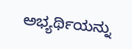ಅಭ್ಯರ್ಥಿಯನ್ನು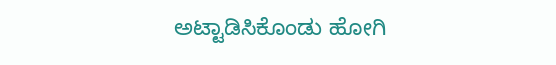ಅಟ್ಟಾಡಿಸಿಕೊಂಡು ಹೋಗಿ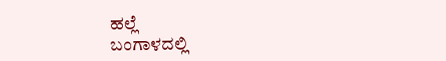ಹಲ್ಲೆ
ಬಂಗಾಳದಲ್ಲಿ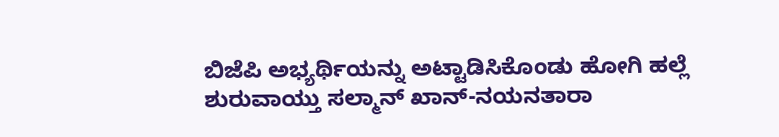ಬಿಜೆಪಿ ಅಭ್ಯರ್ಥಿಯನ್ನು ಅಟ್ಟಾಡಿಸಿಕೊಂಡು ಹೋಗಿ ಹಲ್ಲೆ
ಶುರುವಾಯ್ತು ಸಲ್ಮಾನ್ ಖಾನ್-ನಯನತಾರಾ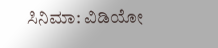ಸಿನಿಮಾ: ವಿಡಿಯೋ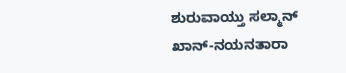ಶುರುವಾಯ್ತು ಸಲ್ಮಾನ್ ಖಾನ್-ನಯನತಾರಾ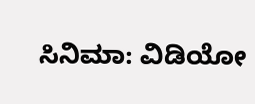ಸಿನಿಮಾ: ವಿಡಿಯೋ